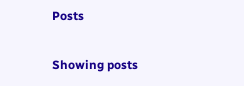Posts

Showing posts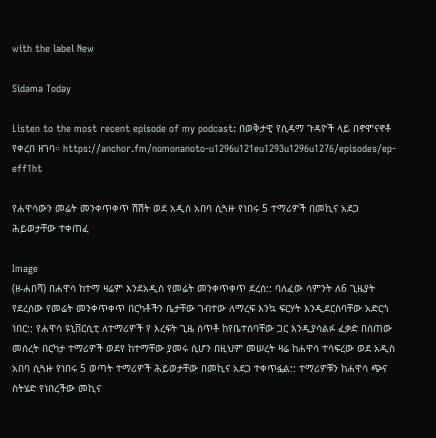with the label New

Sidama Today

Listen to the most recent episode of my podcast: በወቅታዊ የሲዳማ ጉዳዮች ላይ በኖሞናኖቶ የቀረበ ዘገባ። https://anchor.fm/nomonanoto-u1296u121eu1293u1296u1276/episodes/ep-eff1ht

የሐዋሳውን መሬት መንቀጥቀጥ ሽሽት ወደ አዲስ አበባ ሲጓዙ የነበሩ 5 ተማሪዎች በመኪና አደጋ ሕይወታቸው ተቀጠፈ

Image
(ዘ-ሐበሻ) በሐዋሳ ከተማ ዛሬም እንደአዲስ የመሬት መንቀጥቀጥ ደረሰ:: ባለፈው ሳምንት ለ6 ጊዜያት የደረሰው የመሬት መንቀጥቀጥ በርካቶችን ቤታቸው ገብተው ለማረፍ እንኳ ፍርሃት እንዲደርስባቸው አድርጎ ነበር:: የሐዋሳ ዩኒቨርሲቲ ለተማሪዎች የ እረፍት ጊዜ ሰጥቶ ከየቤተሰባቸው ጋር እንዲያሳልፉ ፈቃድ በሰጠው መሰረት በርካታ ተማሪዎች ወደየ ከተማቸው ያመሩ ሲሆን በዚህም መሠረት ዛሬ ከሐዋሳ ተሳፍረው ወደ አዲስ አበባ ሲጓዙ የነበሩ 5 ወጣት ተማሪዎች ሕይወታቸው በመኪና አደጋ ተቀጥፏል:: ተማሪዎቹን ከሐዋሳ ጭና ስትሄድ የነበረችው መኪና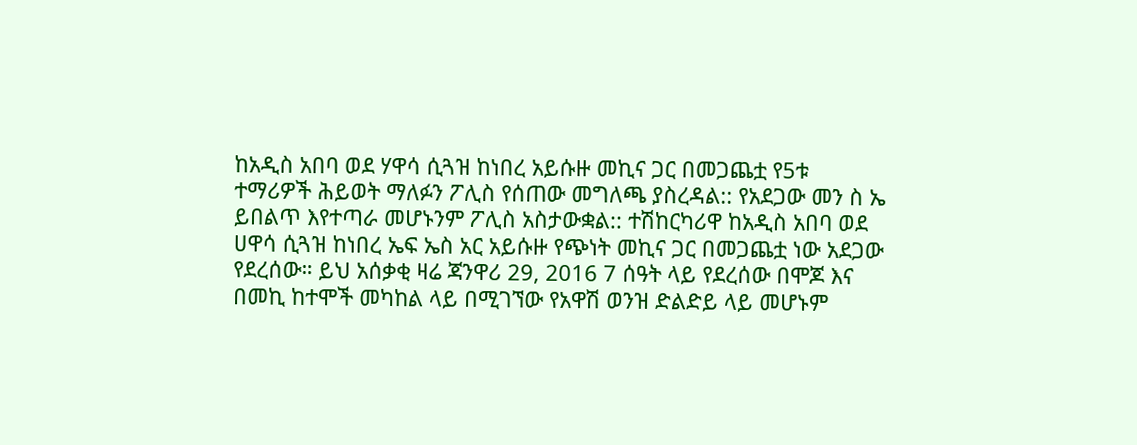ከአዲስ አበባ ወደ ሃዋሳ ሲጓዝ ከነበረ አይሱዙ መኪና ጋር በመጋጨቷ የ5ቱ ተማሪዎች ሕይወት ማለፉን ፖሊስ የሰጠው መግለጫ ያስረዳል:: የአደጋው መን ስ ኤ ይበልጥ እየተጣራ መሆኑንም ፖሊስ አስታውቋል:: ተሽከርካሪዋ ከአዲስ አበባ ወደ ሀዋሳ ሲጓዝ ከነበረ ኤፍ ኤስ አር አይሱዙ የጭነት መኪና ጋር በመጋጨቷ ነው አደጋው የደረሰው። ይህ አሰቃቂ ዛሬ ጃንዋሪ 29, 2016 7 ሰዓት ላይ የደረሰው በሞጆ እና በመኪ ከተሞች መካከል ላይ በሚገኘው የአዋሽ ወንዝ ድልድይ ላይ መሆኑም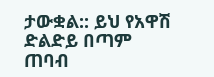ታውቋል:: ይህ የአዋሽ ድልድይ በጣም ጠባብ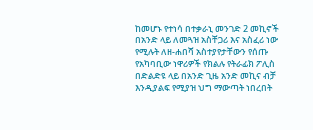ከመሆኑ የተነሳ በተቃራኒ መንገድ 2 መኪኖች በአንድ ላይ ለመጓዝ አስቸጋሪ እና አስፈሪ ነው የሚሉት ለዘ-ሐበሻ አስተያየታቸውን የሰጡ የአካባቢው ነዋሪዎች የክልሉ የትራፊክ ፖሊስ በድልድዩ ላይ በአንድ ጊዜ አንድ መኪና ብቻ እንዲያልፍ የሚያዝ ህግ ማውጣት ነበረበት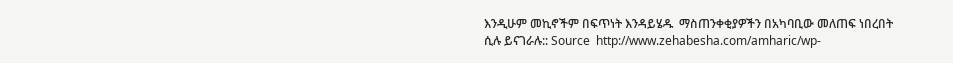እንዲሁም መኪኖችም በፍጥነት እንዳይሄዱ  ማስጠንቀቂያዎችን በአካባቢው መለጠፍ ነበረበት ሲሉ ይናገራሉ:: Source  http://www.zehabesha.com/amharic/wp-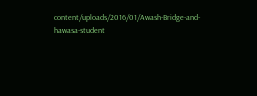content/uploads/2016/01/Awash-Bridge-and-hawasa-student